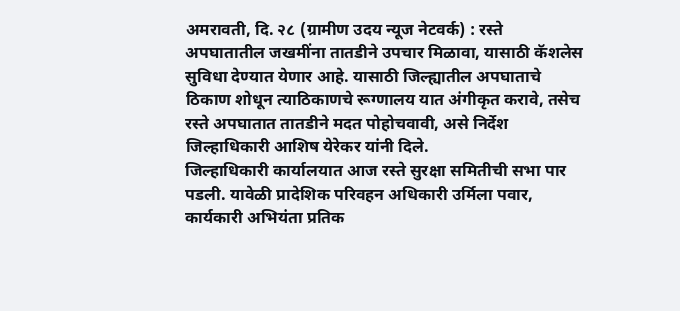अमरावती, दि. २८ (ग्रामीण उदय न्यूज नेटवर्क) : रस्ते अपघातातील जखमींना तातडीने उपचार मिळावा, यासाठी कॅशलेस सुविधा देण्यात येणार आहे. यासाठी जिल्ह्यातील अपघाताचे ठिकाण शोधून त्याठिकाणचे रूग्णालय यात अंगीकृत करावे, तसेच रस्ते अपघातात तातडीने मदत पोहोचवावी, असे निर्देश जिल्हाधिकारी आशिष येरेकर यांनी दिले.
जिल्हाधिकारी कार्यालयात आज रस्ते सुरक्षा समितीची सभा पार पडली. यावेळी प्रादेशिक परिवहन अधिकारी उर्मिला पवार, कार्यकारी अभियंता प्रतिक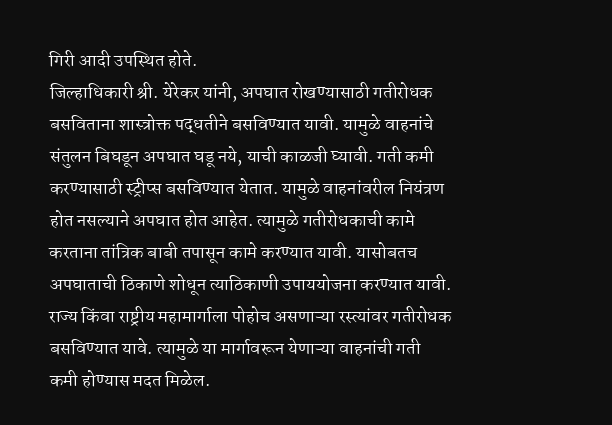गिरी आदी उपस्थित होते.
जिल्हाधिकारी श्री. येरेकर यांनी, अपघात रोखण्यासाठी गतीरोधक बसविताना शास्त्रोक्त पद्धतीने बसविण्यात यावी. यामुळे वाहनांचे संतुलन बिघडून अपघात घडू नये, याची काळजी घ्यावी. गती कमी करण्यासाठी स्ट्रीप्स बसविण्यात येतात. यामुळे वाहनांवरील नियंत्रण होत नसल्याने अपघात होत आहेत. त्यामुळे गतीरोधकाची कामे करताना तांत्रिक बाबी तपासून कामे करण्यात यावी. यासोबतच अपघाताची ठिकाणे शोधून त्याठिकाणी उपाययोजना करण्यात यावी.
राज्य किंवा राष्ट्रीय महामार्गाला पोहोच असणाऱ्या रस्त्यांवर गतीरोधक बसविण्यात यावे. त्यामुळे या मार्गावरून येणाऱ्या वाहनांची गती कमी होण्यास मदत मिळेल.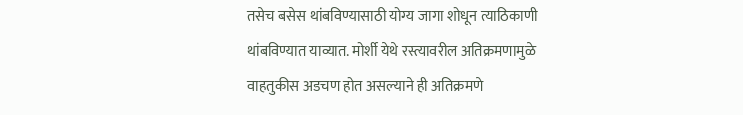तसेच बसेस थांबविण्यासाठी योग्य जागा शोधून त्याठिकाणी थांबविण्यात याव्यात. मोर्शी येथे रस्त्यावरील अतिक्रमणामुळे वाहतुकीस अडचण होत असल्याने ही अतिक्रमणे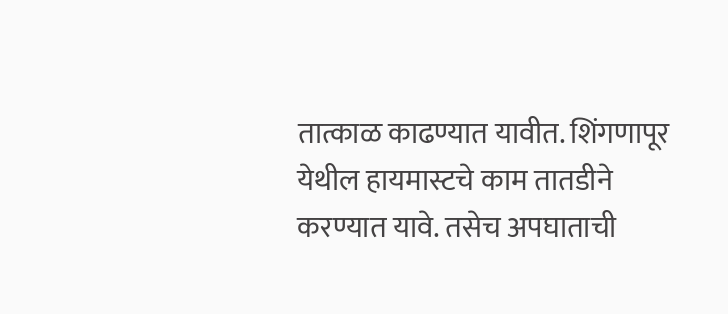तात्काळ काढण्यात यावीत. शिंगणापूर येथील हायमास्टचे काम तातडीने करण्यात यावे. तसेच अपघाताची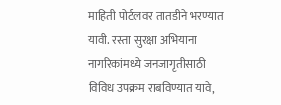माहिती पोर्टलवर तातडीने भरण्यात यावी. रस्ता सुरक्षा अभियाना नागरिकांमध्ये जनजागृतीसाठी विविध उपक्रम राबविण्यात यावे,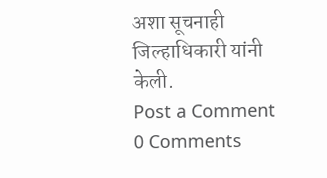अशा सूचनाही जिल्हाधिकारी यांनी केली.
Post a Comment
0 Comments